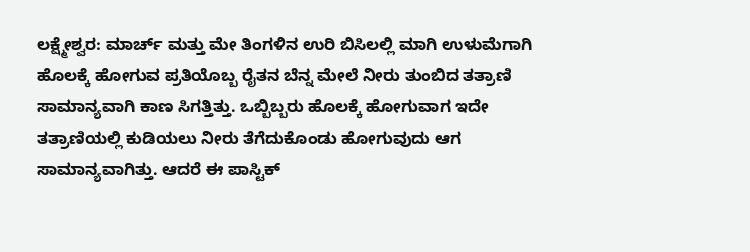ಲಕ್ಷ್ಮೇಶ್ವರ: ಮಾರ್ಚ್ ಮತ್ತು ಮೇ ತಿಂಗಳಿನ ಉರಿ ಬಿಸಿಲಲ್ಲಿ ಮಾಗಿ ಉಳುಮೆಗಾಗಿ ಹೊಲಕ್ಕೆ ಹೋಗುವ ಪ್ರತಿಯೊಬ್ಬ ರೈತನ ಬೆನ್ನ ಮೇಲೆ ನೀರು ತುಂಬಿದ ತತ್ರಾಣಿ ಸಾಮಾನ್ಯವಾಗಿ ಕಾಣ ಸಿಗತ್ತಿತ್ತು. ಒಬ್ಬಿಬ್ಬರು ಹೊಲಕ್ಕೆ ಹೋಗುವಾಗ ಇದೇ ತತ್ರಾಣಿಯಲ್ಲಿ ಕುಡಿಯಲು ನೀರು ತೆಗೆದುಕೊಂಡು ಹೋಗುವುದು ಆಗ ಸಾಮಾನ್ಯವಾಗಿತ್ತು. ಆದರೆ ಈ ಪಾಸ್ಟಿಕ್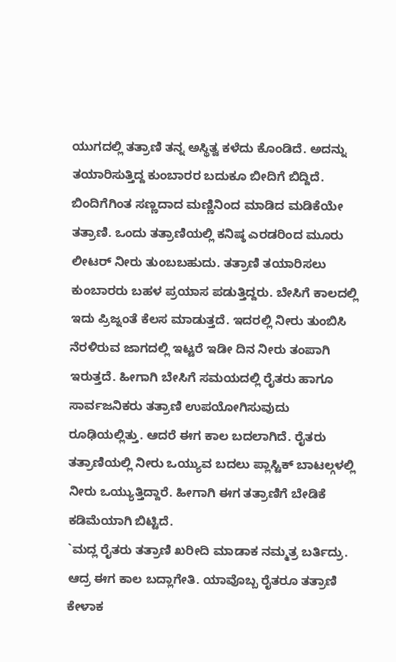ಯುಗದಲ್ಲಿ ತತ್ರಾಣಿ ತನ್ನ ಅಸ್ಥಿತ್ವ ಕಳೆದು ಕೊಂಡಿದೆ. ಅದನ್ನು ತಯಾರಿಸುತ್ತಿದ್ದ ಕುಂಬಾರರ ಬದುಕೂ ಬೀದಿಗೆ ಬಿದ್ದಿದೆ.
ಬಿಂದಿಗೆಗಿಂತ ಸಣ್ಣದಾದ ಮಣ್ಣಿನಿಂದ ಮಾಡಿದ ಮಡಿಕೆಯೇ ತತ್ರಾಣಿ. ಒಂದು ತತ್ರಾಣಿಯಲ್ಲಿ ಕನಿಷ್ಠ ಎರಡರಿಂದ ಮೂರು ಲೀಟರ್ ನೀರು ತುಂಬಬಹುದು. ತತ್ರಾಣಿ ತಯಾರಿಸಲು ಕುಂಬಾರರು ಬಹಳ ಪ್ರಯಾಸ ಪಡುತ್ತಿದ್ದರು. ಬೇಸಿಗೆ ಕಾಲದಲ್ಲಿ ಇದು ಪ್ರಿಜ್ನಂತೆ ಕೆಲಸ ಮಾಡುತ್ತದೆ. ಇದರಲ್ಲಿ ನೀರು ತುಂಬಿಸಿ ನೆರಳಿರುವ ಜಾಗದಲ್ಲಿ ಇಟ್ಟರೆ ಇಡೀ ದಿನ ನೀರು ತಂಪಾಗಿ ಇರುತ್ತದೆ. ಹೀಗಾಗಿ ಬೇಸಿಗೆ ಸಮಯದಲ್ಲಿ ರೈತರು ಹಾಗೂ ಸಾರ್ವಜನಿಕರು ತತ್ರಾಣಿ ಉಪಯೋಗಿಸುವುದು ರೂಢಿಯಲ್ಲಿತ್ತು. ಆದರೆ ಈಗ ಕಾಲ ಬದಲಾಗಿದೆ. ರೈತರು ತತ್ರಾಣಿಯಲ್ಲಿ ನೀರು ಒಯ್ಯುವ ಬದಲು ಪ್ಲಾಸ್ಟಿಕ್ ಬಾಟಲ್ಗಳಲ್ಲಿ ನೀರು ಒಯ್ಯುತ್ತಿದ್ದಾರೆ. ಹೀಗಾಗಿ ಈಗ ತತ್ರಾಣಿಗೆ ಬೇಡಿಕೆ ಕಡಿಮೆಯಾಗಿ ಬಿಟ್ಟಿದೆ.
`ಮದ್ಲ ರೈತರು ತತ್ರಾಣಿ ಖರೀದಿ ಮಾಡಾಕ ನಮ್ಮತ್ರ ಬರ್ತಿದ್ರು. ಆದ್ರ ಈಗ ಕಾಲ ಬದ್ಲಾಗೇತಿ. ಯಾವೊಬ್ಬ ರೈತರೂ ತತ್ರಾಣಿ ಕೇಳಾಕ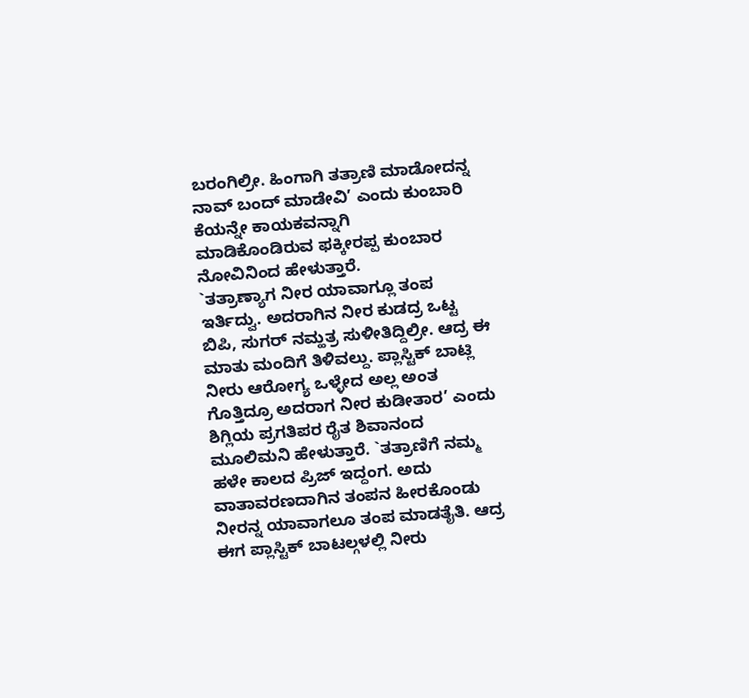ಬರಂಗಿಲ್ರೀ. ಹಿಂಗಾಗಿ ತತ್ರಾಣಿ ಮಾಡೋದನ್ನ ನಾವ್ ಬಂದ್ ಮಾಡೇವಿ’ ಎಂದು ಕುಂಬಾರಿ ಕೆಯನ್ನೇ ಕಾಯಕವನ್ನಾಗಿ
ಮಾಡಿಕೊಂಡಿರುವ ಫಕ್ಕೀರಪ್ಪ ಕುಂಬಾರ ನೋವಿನಿಂದ ಹೇಳುತ್ತಾರೆ.
`ತತ್ರಾಣ್ಯಾಗ ನೀರ ಯಾವಾಗ್ಲೂ ತಂಪ ಇರ್ತಿದ್ವು. ಅದರಾಗಿನ ನೀರ ಕುಡದ್ರ ಒಟ್ಟ ಬಿಪಿ, ಸುಗರ್ ನಮ್ಹತ್ರ ಸುಳೀತಿದ್ದಿಲ್ರೀ. ಆದ್ರ ಈ ಮಾತು ಮಂದಿಗೆ ತಿಳಿವಲ್ದು. ಪ್ಲಾಸ್ಟಿಕ್ ಬಾಟ್ಲಿ ನೀರು ಆರೋಗ್ಯ ಒಳ್ಳೇದ ಅಲ್ಲ ಅಂತ ಗೊತ್ತಿದ್ರೂ ಅದರಾಗ ನೀರ ಕುಡೀತಾರ’ ಎಂದು ಶಿಗ್ಲಿಯ ಪ್ರಗತಿಪರ ರೈತ ಶಿವಾನಂದ ಮೂಲಿಮನಿ ಹೇಳುತ್ತಾರೆ. `ತತ್ರಾಣಿಗೆ ನಮ್ಮ ಹಳೇ ಕಾಲದ ಪ್ರಿಜ್ ಇದ್ದಂಗ. ಅದು ವಾತಾವರಣದಾಗಿನ ತಂಪನ ಹೀರಕೊಂಡು ನೀರನ್ನ ಯಾವಾಗಲೂ ತಂಪ ಮಾಡತೈತಿ. ಆದ್ರ ಈಗ ಪ್ಲಾಸ್ಟಿಕ್ ಬಾಟಲ್ಗಳಲ್ಲಿ ನೀರು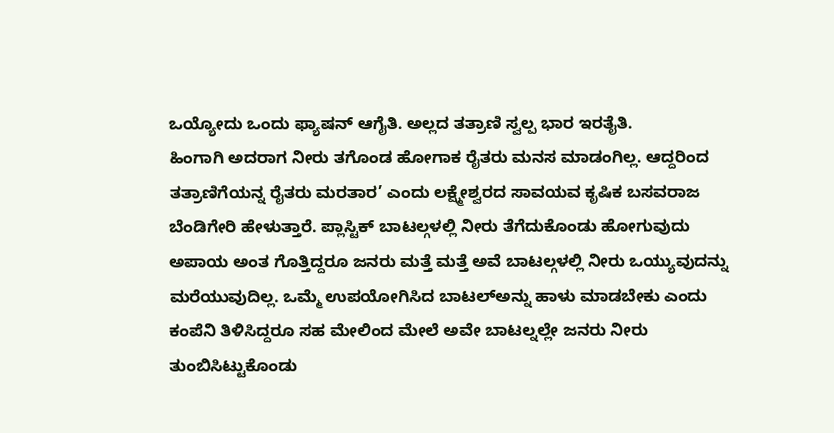ಒಯ್ಯೋದು ಒಂದು ಫ್ಯಾಷನ್ ಆಗೈತಿ. ಅಲ್ಲದ ತತ್ರಾಣಿ ಸ್ವಲ್ಪ ಭಾರ ಇರತೈತಿ.
ಹಿಂಗಾಗಿ ಅದರಾಗ ನೀರು ತಗೊಂಡ ಹೋಗಾಕ ರೈತರು ಮನಸ ಮಾಡಂಗಿಲ್ಲ. ಆದ್ದರಿಂದ ತತ್ರಾಣಿಗೆಯನ್ನ ರೈತರು ಮರತಾರ’ ಎಂದು ಲಕ್ಷ್ಮೇಶ್ವರದ ಸಾವಯವ ಕೃಷಿಕ ಬಸವರಾಜ ಬೆಂಡಿಗೇರಿ ಹೇಳುತ್ತಾರೆ. ಪ್ಲಾಸ್ಟಿಕ್ ಬಾಟಲ್ಗಳಲ್ಲಿ ನೀರು ತೆಗೆದುಕೊಂಡು ಹೋಗುವುದು ಅಪಾಯ ಅಂತ ಗೊತ್ತಿದ್ದರೂ ಜನರು ಮತ್ತೆ ಮತ್ತೆ ಅವೆ ಬಾಟಲ್ಗಳಲ್ಲಿ ನೀರು ಒಯ್ಯುವುದನ್ನು ಮರೆಯುವುದಿಲ್ಲ. ಒಮ್ಮೆ ಉಪಯೋಗಿಸಿದ ಬಾಟಲ್ಅನ್ನು ಹಾಳು ಮಾಡಬೇಕು ಎಂದು ಕಂಪೆನಿ ತಿಳಿಸಿದ್ದರೂ ಸಹ ಮೇಲಿಂದ ಮೇಲೆ ಅವೇ ಬಾಟಲ್ನಲ್ಲೇ ಜನರು ನೀರು ತುಂಬಿಸಿಟ್ಟುಕೊಂಡು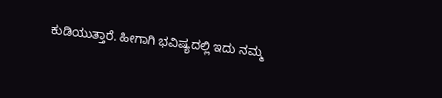ಕುಡಿಯುತ್ತಾರೆ. ಹೀಗಾಗಿ ಭವಿಷ್ಯದಲ್ಲಿ ಇದು ನಮ್ಮ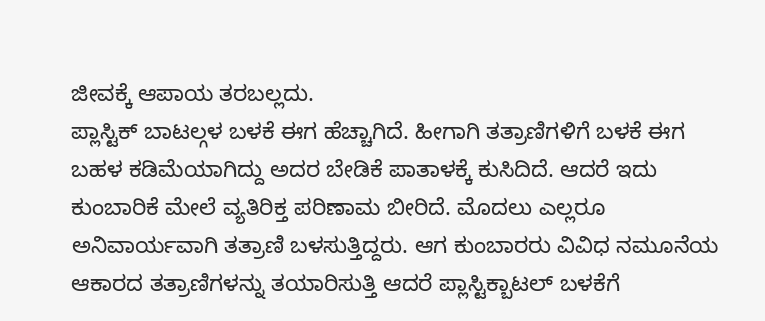ಜೀವಕ್ಕೆ ಆಪಾಯ ತರಬಲ್ಲದು.
ಪ್ಲಾಸ್ಟಿಕ್ ಬಾಟಲ್ಗಳ ಬಳಕೆ ಈಗ ಹೆಚ್ಚಾಗಿದೆ. ಹೀಗಾಗಿ ತತ್ರಾಣಿಗಳಿಗೆ ಬಳಕೆ ಈಗ ಬಹಳ ಕಡಿಮೆಯಾಗಿದ್ದು ಅದರ ಬೇಡಿಕೆ ಪಾತಾಳಕ್ಕೆ ಕುಸಿದಿದೆ. ಆದರೆ ಇದು ಕುಂಬಾರಿಕೆ ಮೇಲೆ ವ್ಯತಿರಿಕ್ತ ಪರಿಣಾಮ ಬೀರಿದೆ. ಮೊದಲು ಎಲ್ಲರೂ ಅನಿವಾರ್ಯವಾಗಿ ತತ್ರಾಣಿ ಬಳಸುತ್ತಿದ್ದರು. ಆಗ ಕುಂಬಾರರು ವಿವಿಧ ನಮೂನೆಯ ಆಕಾರದ ತತ್ರಾಣಿಗಳನ್ನು ತಯಾರಿಸುತ್ತಿ ಆದರೆ ಪ್ಲಾಸ್ಟಿಕ್ಬಾಟಲ್ ಬಳಕೆಗೆ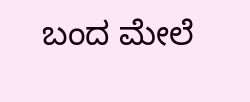ಬಂದ ಮೇಲೆ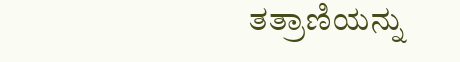ತತ್ರಾಣಿಯನ್ನು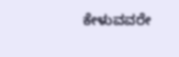ಕೇಳುವವರೇ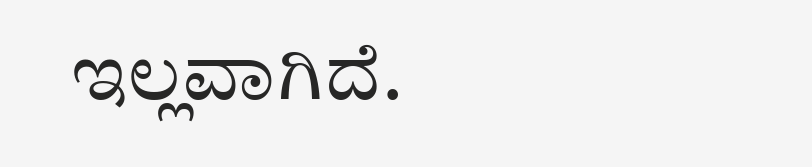ಇಲ್ಲವಾಗಿದೆ.